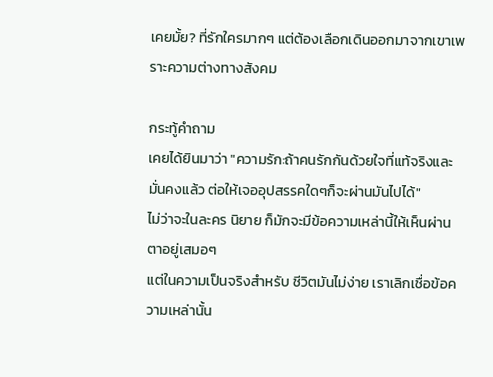เคยมั้ย? ที่รักใครมากๆ แต่ต้องเลือกเดินออกมาจากเขาเพราะความต่างทางสังคม

กระทู้คำถาม
เคยได้ยินมาว่า "ความรัก:ถ้าคนรักกันด้วยใจที่แท้จริงและมั่นคงแล้ว ต่อให้เจออุปสรรคใดๆก็จะผ่านมันไปได้"
ไม่ว่าจะในละคร นิยาย ก็มักจะมีข้อความเหล่านี้ให้เห็นผ่านตาอยู่เสมอๆ
แต่ในความเป็นจริงสำหรับ ชีวิตมันไม่ง่าย เราเลิกเชื่อข้อความเหล่านั้น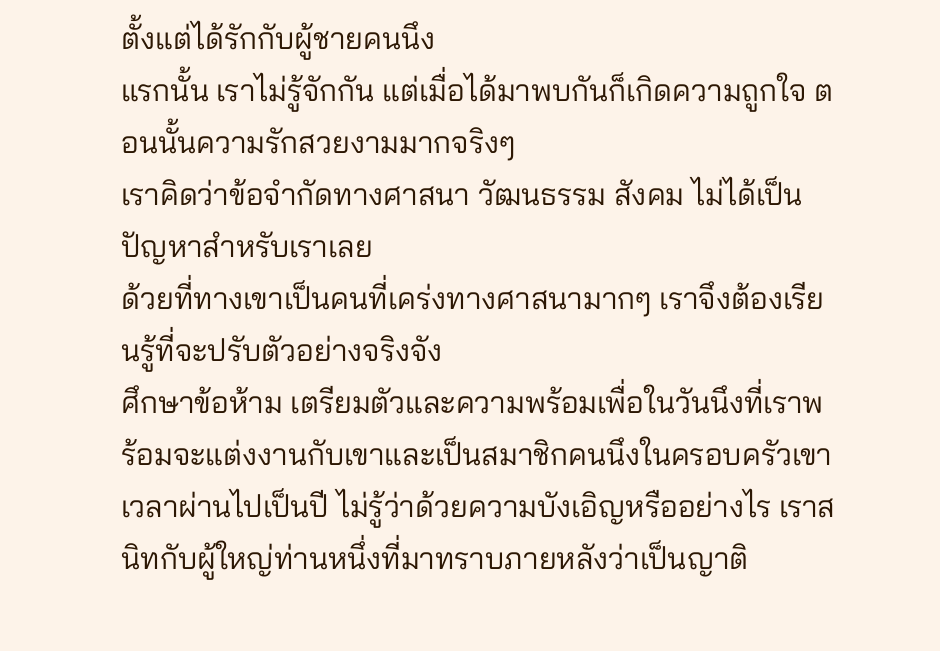ตั้งแต่ได้รักกับผู้ชายคนนึง
แรกนั้น เราไม่รู้จักกัน แต่เมื่อได้มาพบกันก็เกิดความถูกใจ ตอนนั้นความรักสวยงามมากจริงๆ
เราคิดว่าข้อจำกัดทางศาสนา วัฒนธรรม สังคม ไม่ได้เป็นปัญหาสำหรับเราเลย
ด้วยที่ทางเขาเป็นคนที่เคร่งทางศาสนามากๆ เราจึงต้องเรียนรู้ที่จะปรับตัวอย่างจริงจัง
ศึกษาข้อห้าม เตรียมตัวและความพร้อมเพื่อในวันนึงที่เราพร้อมจะแต่งงานกับเขาและเป็นสมาชิกคนนึงในครอบครัวเขา
เวลาผ่านไปเป็นปี ไม่รู้ว่าด้วยความบังเอิญหรืออย่างไร เราสนิทกับผู้ใหญ่ท่านหนึ่งที่มาทราบภายหลังว่าเป็นญาติ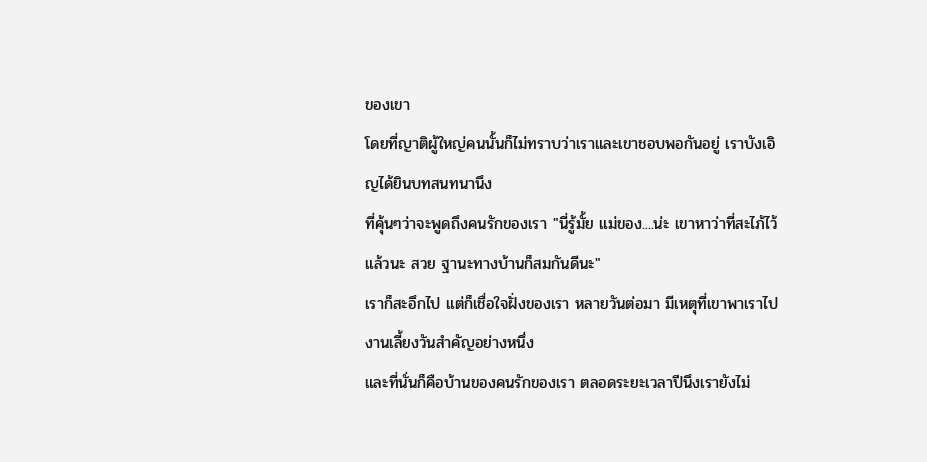ของเขา
โดยที่ญาติผู้ใหญ่คนนั้นก็ไม่ทราบว่าเราและเขาชอบพอกันอยู่ เราบังเอิญได้ยินบทสนทนานึง
ที่คุ้นๆว่าจะพูดถึงคนรักของเรา "นี่รู้มั้ย แม่ของ....น่ะ เขาหาว่าที่สะไภ้ไว้แล้วนะ สวย ฐานะทางบ้านก็สมกันดีนะ"
เราก็สะอึกไป แต่ก็เชื่อใจฝั่งของเรา หลายวันต่อมา มีเหตุที่เขาพาเราไปงานเลี้ยงวันสำคัญอย่างหนึ่ง
และที่นั่นก็คือบ้านของคนรักของเรา ตลอดระยะเวลาปีนึงเรายังไม่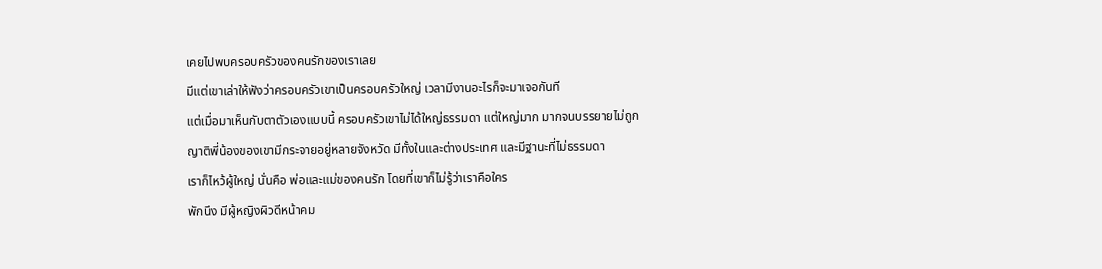เคยไปพบครอบครัวของคนรักของเราเลย
มีแต่เขาเล่าให้ฟังว่าครอบครัวเขาเป็นครอบครัวใหญ่ เวลามีงานอะไรก็จะมาเจอกันที
แต่เมื่อมาเห็นกับตาตัวเองแบบนี้ ครอบครัวเขาไม่ได้ใหญ่ธรรมดา แต่ใหญ่มาก มากจนบรรยายไม่ถูก
ญาติพี่น้องของเขามีกระจายอยู่หลายจังหวัด มีทั้งในและต่างประเทศ และมีฐานะที่ไม่ธรรมดา
เราก็ไหว้ผู้ใหญ่ นั่นคือ พ่อและแม่ของคนรัก โดยที่เขาก็ไม่รู้ว่าเราคือใคร
พักนึง มีผู้หญิงผิวดีหน้าคม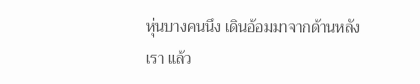หุ่นบางคนนึง เดินอ้อมมาจากด้านหลังเรา แล้ว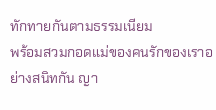ทักทายกันตามธรรมเนียม
พร้อมสวมกอดแม่ของคนรักของเราอย่างสนิทกัน ญา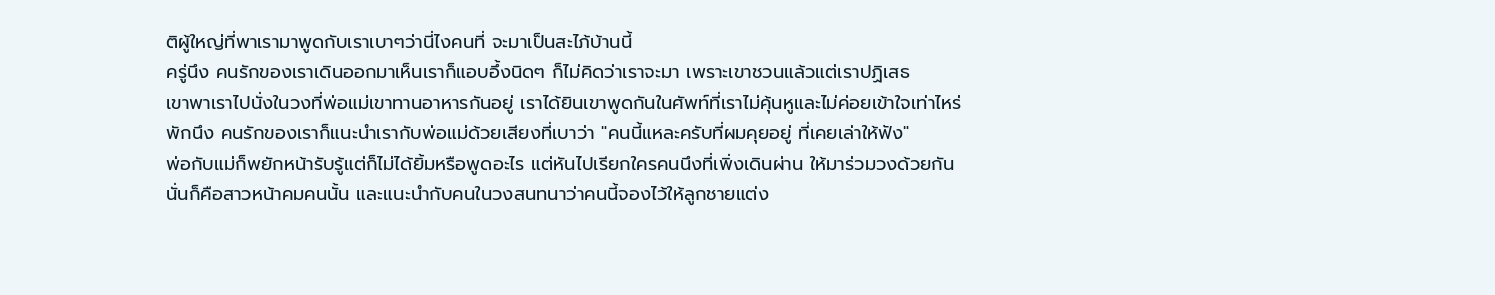ติผู้ใหญ่ที่พาเรามาพูดกับเราเบาๆว่านี่ไงคนที่ จะมาเป็นสะไภ้บ้านนี้
ครู่นึง คนรักของเราเดินออกมาเห็นเราก็แอบอึ้งนิดๆ ก็ไม่คิดว่าเราจะมา เพราะเขาชวนแล้วแต่เราปฏิเสธ
เขาพาเราไปนั่งในวงที่พ่อแม่เขาทานอาหารกันอยู่ เราได้ยินเขาพูดกันในศัพท์ที่เราไม่คุ้นหูและไม่ค่อยเข้าใจเท่าไหร่
พักนึง คนรักของเราก็แนะนำเรากับพ่อแม่ด้วยเสียงที่เบาว่า "คนนี้แหละครับที่ผมคุยอยู่ ที่เคยเล่าให้ฟัง"
พ่อกับแม่ก็พยักหน้ารับรู้แต่ก็ไม่ได้ยิ้มหรือพูดอะไร แต่หันไปเรียกใครคนนึงที่เพิ่งเดินผ่าน ให้มาร่วมวงด้วยกัน
นั่นก็คือสาวหน้าคมคนนั้น และแนะนำกับคนในวงสนทนาว่าคนนี้จองไว้ให้ลูกชายแต่ง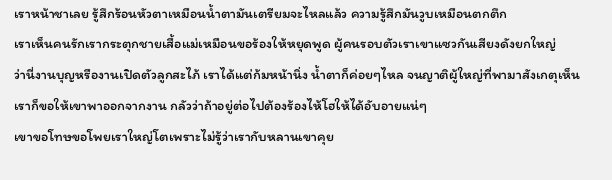เราหน้าชาเลย รู้สึกร้อนหัวตาเหมือนน้ำตามันเตรียมจะไหลแล้ว ความรู้สึกมันวูบเหมือนตกตึก
เราเห็นคนรักเรากระตุกชายเสื้อแม่เหมือนขอร้องให้หยุดพูด ผู้คนรอบตัวเราเขาแซวกันเสียงดังยกใหญ่
ว่านี่งานบุญหรืองานเปิดตัวลูกสะไภ้ เราได้แต่ก้มหน้านิ่ง น้ำตาก็ค่อยๆไหล จนญาติผู้ใหญ่ที่พามาสังเกตุเห็น
เราก็ขอให้เขาพาออกจากงาน กลัวว่าถ้าอยู่ต่อไปต้องร้องไห้โฮให้ได้อับอายแน่ๆ
เขาขอโทษขอโพยเราใหญ่โตเพราะไม่รู้ว่าเรากับหลานเขาคุย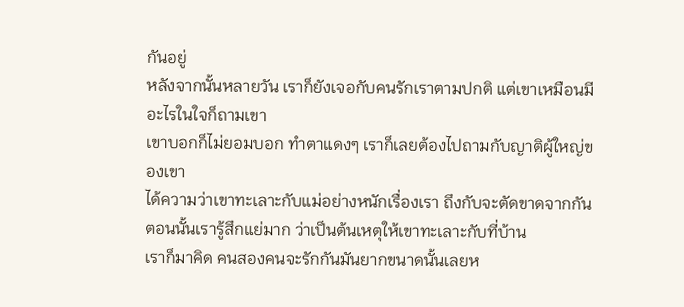กันอยู่
หลังจากนั้นหลายวัน เราก็ยังเจอกับคนรักเราตามปกติ แต่เขาเหมือนมีอะไรในใจก็ถามเขา
เขาบอกก็ไม่ยอมบอก ทำตาแดงๆ เราก็เลยต้องไปถามกับญาติผู้ใหญ่ของเขา
ได้ความว่าเขาทะเลาะกับแม่อย่างหนักเรื่องเรา ถึงกับจะตัดขาดจากกัน
ตอนนั้นเรารู้สึกแย่มาก ว่าเป็นต้นเหตุให้เขาทะเลาะกับที่บ้าน
เราก็มาคิด คนสองคนจะรักกันมันยากขนาดนั้นเลยห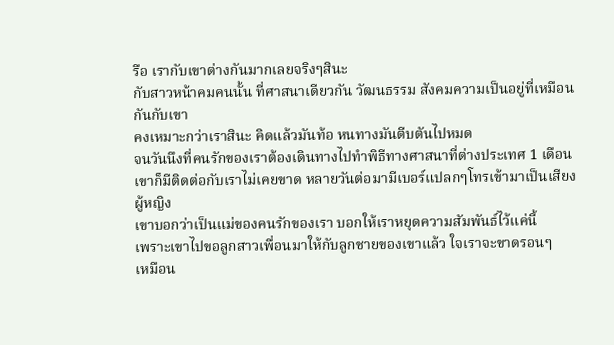รือ เรากับเขาต่างกันมากเลยจริงๆสินะ
กับสาวหน้าคมคนนั้น ที่ศาสนาเดียวกัน วัฒนธรรม สังคมความเป็นอยู่ที่เหมือนกันกับเขา
คงเหมาะกว่าเราสินะ คิดแล้วมันท้อ หนทางมันตีบตันไปหมด
จนวันนึงที่คนรักของเราต้องเดินทางไปทำพิธีทางศาสนาที่ต่างประเทศ 1 เดือน
เขาก็มีติดต่อกับเราไม่เคยขาด หลายวันต่อมามีเบอร์แปลกๆโทรเข้ามาเป็นเสียงผู้หญิง
เขาบอกว่าเป็นแม่ของคนรักของเรา บอกให้เราหยุดความสัมพันธ์ไว้แค่นี้
เพราะเขาไปขอลูกสาวเพื่อนมาให้กับลูกชายของเขาแล้ว ใจเราจะขาดรอนๆ
เหมือน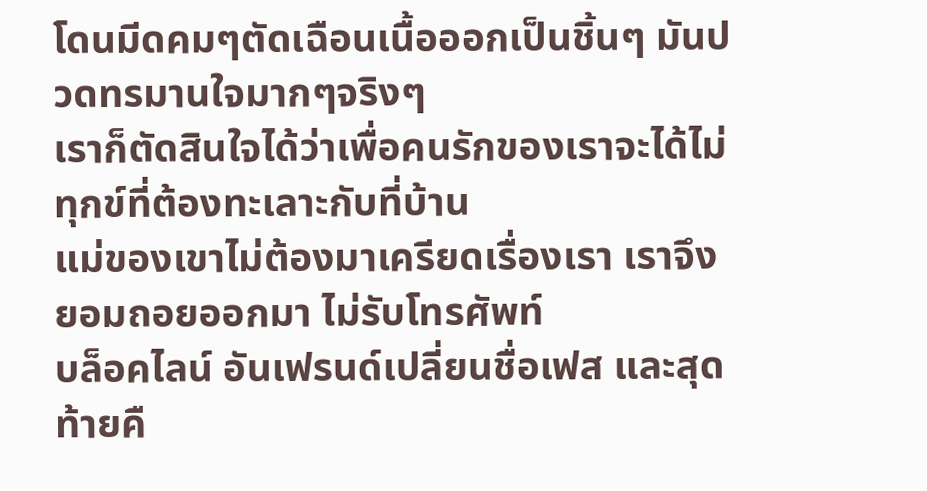โดนมีดคมๆตัดเฉือนเนื้อออกเป็นชิ้นๆ มันปวดทรมานใจมากๆจริงๆ
เราก็ตัดสินใจได้ว่าเพื่อคนรักของเราจะได้ไม่ทุกข์ที่ต้องทะเลาะกับที่บ้าน
แม่ของเขาไม่ต้องมาเครียดเรื่องเรา เราจึงยอมถอยออกมา ไม่รับโทรศัพท์
บล็อคไลน์ อันเฟรนด์เปลี่ยนชื่อเฟส และสุดท้ายคื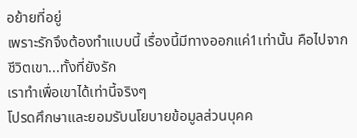อย้ายที่อยู่
เพราะรักจึงต้องทำแบบนี้ เรื่องนี้มีทางออกแค่1เท่านั้น คือไปจากชีวิตเขา...ทั้งที่ยังรัก
เราทำเพื่อเขาได้เท่านี้จริงๆ
โปรดศึกษาและยอมรับนโยบายข้อมูลส่วนบุคค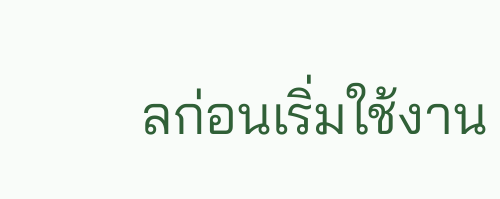ลก่อนเริ่มใช้งาน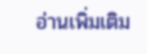อ่านเพิ่มเติม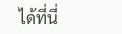ได้ที่นี่